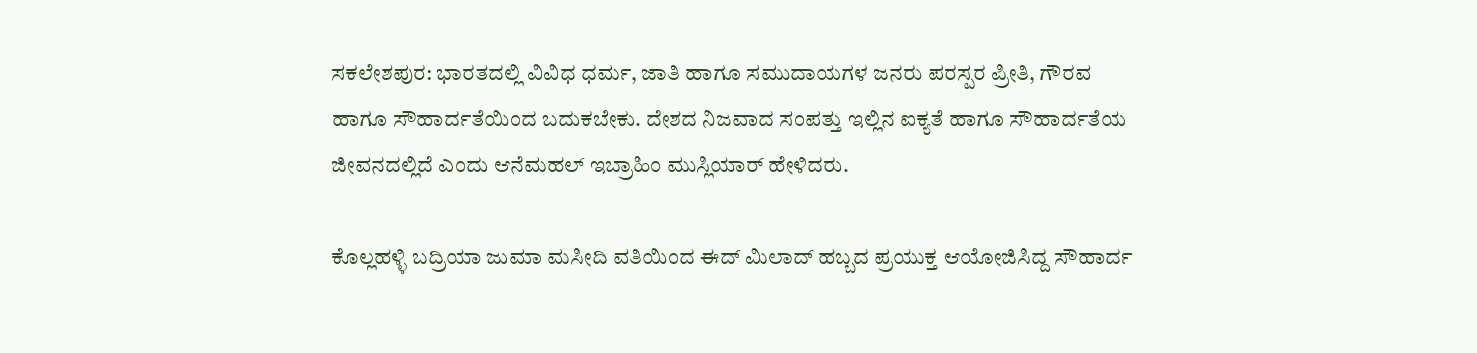ಸಕಲೇಶಪುರ: ಭಾರತದಲ್ಲಿ ವಿವಿಧ ಧರ್ಮ, ಜಾತಿ ಹಾಗೂ ಸಮುದಾಯಗಳ ಜನರು ಪರಸ್ಪರ ಪ್ರೀತಿ, ಗೌರವ ಹಾಗೂ ಸೌಹಾರ್ದತೆಯಿಂದ ಬದುಕಬೇಕು. ದೇಶದ ನಿಜವಾದ ಸಂಪತ್ತು ಇಲ್ಲಿನ ಐಕ್ಯತೆ ಹಾಗೂ ಸೌಹಾರ್ದತೆಯ ಜೀವನದಲ್ಲಿದೆ ಎಂದು ಆನೆಮಹಲ್ ಇಬ್ರಾಹಿಂ ಮುಸ್ಲಿಯಾರ್ ಹೇಳಿದರು.

ಕೊಲ್ಲಹಳ್ಳಿ ಬದ್ರಿಯಾ ಜುಮಾ ಮಸೀದಿ ವತಿಯಿಂದ ಈದ್ ಮಿಲಾದ್ ಹಬ್ಬದ ಪ್ರಯುಕ್ತ ಆಯೋಜಿಸಿದ್ದ ಸೌಹಾರ್ದ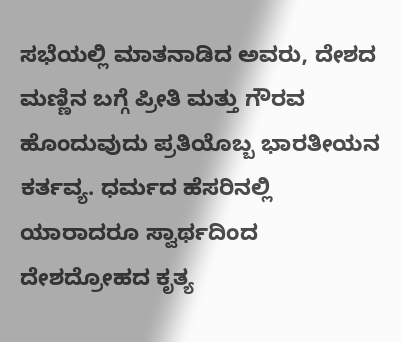ಸಭೆಯಲ್ಲಿ ಮಾತನಾಡಿದ ಅವರು, ದೇಶದ ಮಣ್ಣಿನ ಬಗ್ಗೆ ಪ್ರೀತಿ ಮತ್ತು ಗೌರವ ಹೊಂದುವುದು ಪ್ರತಿಯೊಬ್ಬ ಭಾರತೀಯನ ಕರ್ತವ್ಯ. ಧರ್ಮದ ಹೆಸರಿನಲ್ಲಿ ಯಾರಾದರೂ ಸ್ವಾರ್ಥದಿಂದ ದೇಶದ್ರೋಹದ ಕೃತ್ಯ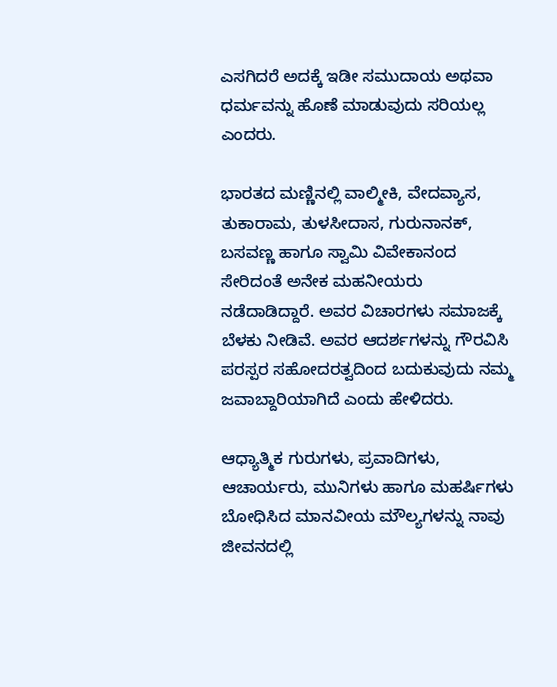ಎಸಗಿದರೆ ಅದಕ್ಕೆ ಇಡೀ ಸಮುದಾಯ ಅಥವಾ ಧರ್ಮವನ್ನು ಹೊಣೆ ಮಾಡುವುದು ಸರಿಯಲ್ಲ ಎಂದರು.

ಭಾರತದ ಮಣ್ಣಿನಲ್ಲಿ ವಾಲ್ಮೀಕಿ, ವೇದವ್ಯಾಸ, ತುಕಾರಾಮ, ತುಳಸೀದಾಸ, ಗುರುನಾನಕ್, ಬಸವಣ್ಣ ಹಾಗೂ ಸ್ವಾಮಿ ವಿವೇಕಾನಂದ ಸೇರಿದಂತೆ ಅನೇಕ ಮಹನೀಯರು ನಡೆದಾಡಿದ್ದಾರೆ. ಅವರ ವಿಚಾರಗಳು ಸಮಾಜಕ್ಕೆ ಬೆಳಕು ನೀಡಿವೆ. ಅವರ ಆದರ್ಶಗಳನ್ನು ಗೌರವಿಸಿ ಪರಸ್ಪರ ಸಹೋದರತ್ವದಿಂದ ಬದುಕುವುದು ನಮ್ಮ ಜವಾಬ್ದಾರಿಯಾಗಿದೆ ಎಂದು ಹೇಳಿದರು.

ಆಧ್ಯಾತ್ಮಿಕ ಗುರುಗಳು, ಪ್ರವಾದಿಗಳು, ಆಚಾರ್ಯರು, ಮುನಿಗಳು ಹಾಗೂ ಮಹರ್ಷಿಗಳು ಬೋಧಿಸಿದ ಮಾನವೀಯ ಮೌಲ್ಯಗಳನ್ನು ನಾವು ಜೀವನದಲ್ಲಿ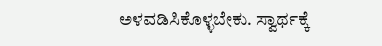ಅಳವಡಿಸಿಕೊಳ್ಳಬೇಕು. ಸ್ವಾರ್ಥಕ್ಕೆ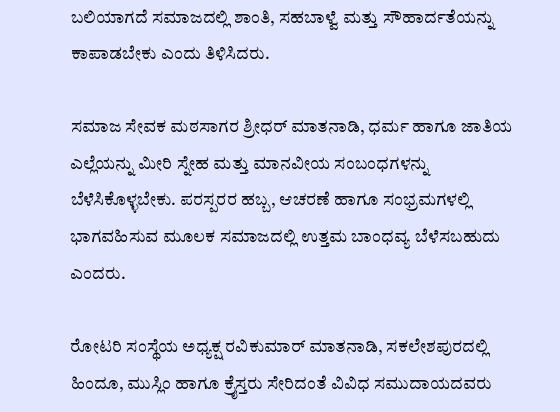ಬಲಿಯಾಗದೆ ಸಮಾಜದಲ್ಲಿ ಶಾಂತಿ, ಸಹಬಾಳ್ವೆ ಮತ್ತು ಸೌಹಾರ್ದತೆಯನ್ನು ಕಾಪಾಡಬೇಕು ಎಂದು ತಿಳಿಸಿದರು.

ಸಮಾಜ ಸೇವಕ ಮಠಸಾಗರ ಶ್ರೀಧರ್ ಮಾತನಾಡಿ, ಧರ್ಮ ಹಾಗೂ ಜಾತಿಯ ಎಲ್ಲೆಯನ್ನು ಮೀರಿ ಸ್ನೇಹ ಮತ್ತು ಮಾನವೀಯ ಸಂಬಂಧಗಳನ್ನು ಬೆಳೆಸಿಕೊಳ್ಳಬೇಕು. ಪರಸ್ಪರರ ಹಬ್ಬ, ಆಚರಣೆ ಹಾಗೂ ಸಂಭ್ರಮಗಳಲ್ಲಿ ಭಾಗವಹಿಸುವ ಮೂಲಕ ಸಮಾಜದಲ್ಲಿ ಉತ್ತಮ ಬಾಂಧವ್ಯ ಬೆಳೆಸಬಹುದು ಎಂದರು.

ರೋಟರಿ ಸಂಸ್ಥೆಯ ಅಧ್ಯಕ್ಷ ರವಿಕುಮಾರ್ ಮಾತನಾಡಿ, ಸಕಲೇಶಪುರದಲ್ಲಿ ಹಿಂದೂ, ಮುಸ್ಲಿಂ ಹಾಗೂ ಕ್ರೈಸ್ತರು ಸೇರಿದಂತೆ ವಿವಿಧ ಸಮುದಾಯದವರು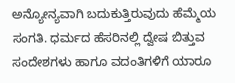ಅನ್ಯೋನ್ಯವಾಗಿ ಬದುಕುತ್ತಿರುವುದು ಹೆಮ್ಮೆಯ ಸಂಗತಿ. ಧರ್ಮದ ಹೆಸರಿನಲ್ಲಿ ದ್ವೇಷ ಬಿತ್ತುವ ಸಂದೇಶಗಳು ಹಾಗೂ ವದಂತಿಗಳಿಗೆ ಯಾರೂ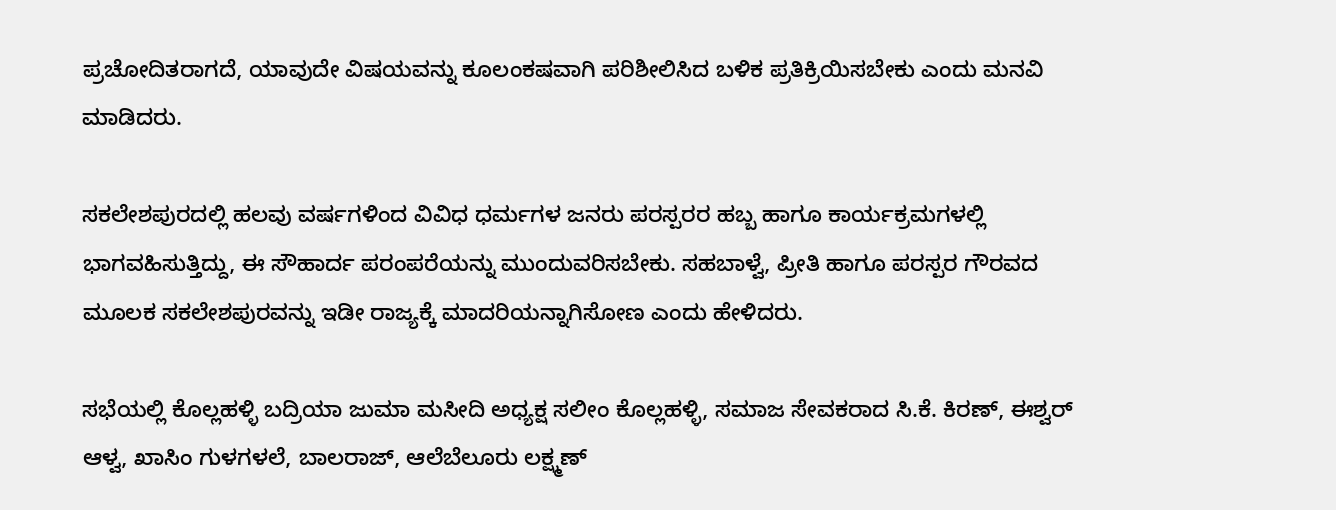ಪ್ರಚೋದಿತರಾಗದೆ, ಯಾವುದೇ ವಿಷಯವನ್ನು ಕೂಲಂಕಷವಾಗಿ ಪರಿಶೀಲಿಸಿದ ಬಳಿಕ ಪ್ರತಿಕ್ರಿಯಿಸಬೇಕು ಎಂದು ಮನವಿ ಮಾಡಿದರು.

ಸಕಲೇಶಪುರದಲ್ಲಿ ಹಲವು ವರ್ಷಗಳಿಂದ ವಿವಿಧ ಧರ್ಮಗಳ ಜನರು ಪರಸ್ಪರರ ಹಬ್ಬ ಹಾಗೂ ಕಾರ್ಯಕ್ರಮಗಳಲ್ಲಿ ಭಾಗವಹಿಸುತ್ತಿದ್ದು, ಈ ಸೌಹಾರ್ದ ಪರಂಪರೆಯನ್ನು ಮುಂದುವರಿಸಬೇಕು. ಸಹಬಾಳ್ವೆ, ಪ್ರೀತಿ ಹಾಗೂ ಪರಸ್ಪರ ಗೌರವದ ಮೂಲಕ ಸಕಲೇಶಪುರವನ್ನು ಇಡೀ ರಾಜ್ಯಕ್ಕೆ ಮಾದರಿಯನ್ನಾಗಿಸೋಣ ಎಂದು ಹೇಳಿದರು.

ಸಭೆಯಲ್ಲಿ ಕೊಲ್ಲಹಳ್ಳಿ ಬದ್ರಿಯಾ ಜುಮಾ ಮಸೀದಿ ಅಧ್ಯಕ್ಷ ಸಲೀಂ ಕೊಲ್ಲಹಳ್ಳಿ, ಸಮಾಜ ಸೇವಕರಾದ ಸಿ.ಕೆ. ಕಿರಣ್, ಈಶ್ವರ್ ಆಳ್ವ, ಖಾಸಿಂ ಗುಳಗಳಲೆ, ಬಾಲರಾಜ್, ಆಲೆಬೆಲೂರು ಲಕ್ಷ್ಮಣ್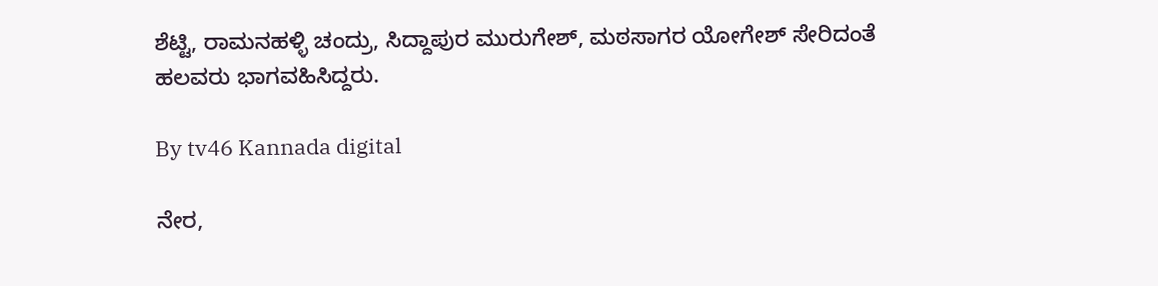ಶೆಟ್ಟಿ, ರಾಮನಹಳ್ಳಿ ಚಂದ್ರು, ಸಿದ್ದಾಪುರ ಮುರುಗೇಶ್, ಮಠಸಾಗರ ಯೋಗೇಶ್ ಸೇರಿದಂತೆ ಹಲವರು ಭಾಗವಹಿಸಿದ್ದರು.

By tv46 Kannada digital

ನೇರ,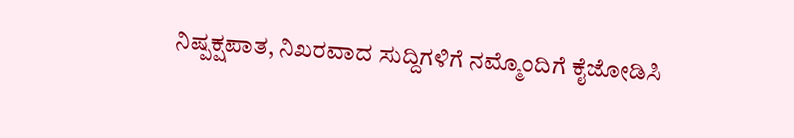ನಿಷ್ಪಕ್ಷಪಾತ, ನಿಖರವಾದ ಸುದ್ದಿಗಳಿಗೆ ನಮ್ಮೊಂದಿಗೆ ಕೈಜೋಡಿಸಿ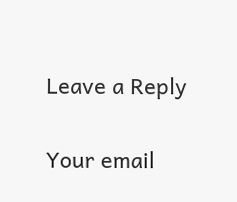Leave a Reply

Your email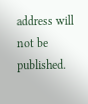address will not be published.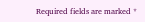Required fields are marked *